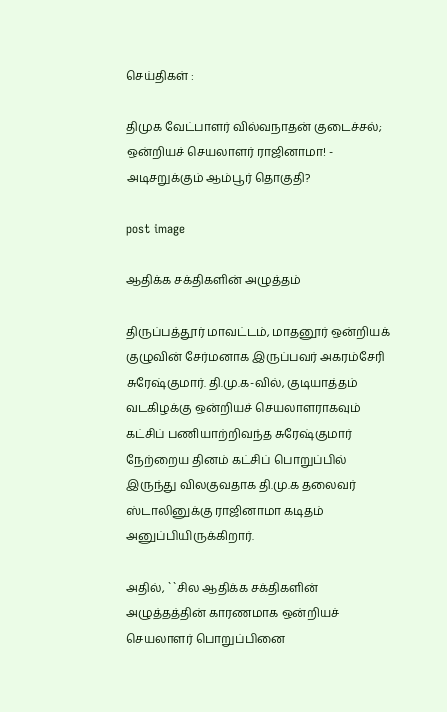செய்திகள் :

திமுக வேட்பாளர் வில்வநாதன் குடைச்சல்; ஒன்றியச் செயலாளர் ராஜினாமா! - அடிசறுக்கும் ஆம்பூர் தொகுதி?

post image

ஆதிக்க சக்திகளின் அழுத்தம்

திருப்பத்தூர் மாவட்டம், மாதனூர் ஒன்றியக் குழுவின் சேர்மனாக இருப்பவர் அகரம்சேரி சுரேஷ்குமார். தி.மு.க-வில், குடியாத்தம் வடகிழக்கு ஒன்றியச் செயலாளராகவும் கட்சிப் பணியாற்றிவந்த சுரேஷ்குமார் நேற்றைய தினம் கட்சிப் பொறுப்பில் இருந்து விலகுவதாக தி.மு.க தலைவர் ஸ்டாலினுக்கு ராஜினாமா கடிதம் அனுப்பியிருக்கிறார்.

அதில், ``சில ஆதிக்க சக்திகளின் அழுத்தத்தின் காரணமாக ஒன்றியச் செயலாளர் பொறுப்பினை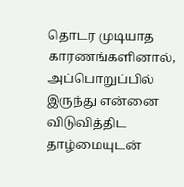தொடர முடியாத காரணங்களினால், அப்பொறுப்பில் இருந்து என்னை விடுவித்திட தாழ்மையுடன்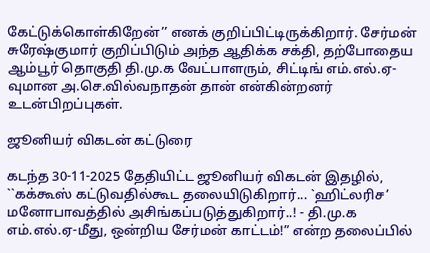கேட்டுக்கொள்கிறேன்’’ எனக் குறிப்பிட்டிருக்கிறார். சேர்மன் சுரேஷ்குமார் குறிப்பிடும் அந்த ஆதிக்க சக்தி, தற்போதைய ஆம்பூர் தொகுதி தி.மு.க வேட்பாளரும், சிட்டிங் எம்.எல்.ஏ-வுமான அ.செ.வில்வநாதன் தான் என்கின்றனர் உடன்பிறப்புகள்.

ஜூனியர் விகடன் கட்டுரை

கடந்த 30-11-2025 தேதியிட்ட ஜூனியர் விகடன் இதழில், ``கக்கூஸ் கட்டுவதில்கூட தலையிடுகிறார்... `ஹிட்லரிச’ மனோபாவத்தில் அசிங்கப்படுத்துகிறார்..! - தி.மு.க எம்.எல்.ஏ-மீது, ஒன்றிய சேர்மன் காட்டம்!” என்ற தலைப்பில்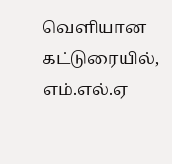வெளியான கட்டுரையில், எம்.எல்.ஏ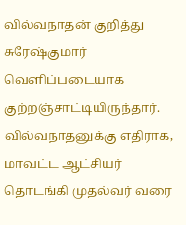வில்வநாதன் குறித்து சுரேஷ்குமார் வெளிப்படையாக குற்றஞ்சாட்டியிருந்தார். வில்வநாதனுக்கு எதிராக, மாவட்ட ஆட்சியர் தொடங்கி முதல்வர் வரை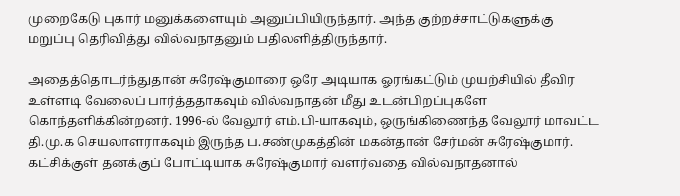முறைகேடு புகார் மனுக்களையும் அனுப்பியிருந்தார். அந்த குற்றச்சாட்டுகளுக்கு மறுப்பு தெரிவித்து வில்வநாதனும் பதிலளித்திருந்தார்.

அதைத்தொடர்ந்துதான் சுரேஷ்குமாரை ஒரே அடியாக ஓரங்கட்டும் முயற்சியில் தீவிர உள்ளடி வேலைப் பார்த்ததாகவும் வில்வநாதன் மீது உடன்பிறப்புகளே கொந்தளிக்கின்றனர். 1996-ல் வேலூர் எம்.பி-யாகவும், ஒருங்கிணைந்த வேலூர் மாவட்ட தி.மு.க செயலாளராகவும் இருந்த ப.சண்முகத்தின் மகன்தான் சேர்மன் சுரேஷ்குமார். கட்சிக்குள் தனக்குப் போட்டியாக சுரேஷ்குமார் வளர்வதை வில்வநாதனால்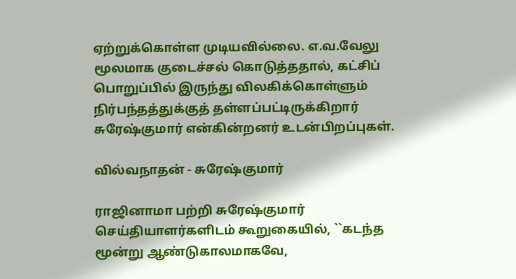ஏற்றுக்கொள்ள முடியவில்லை. எ.வ.வேலு மூலமாக குடைச்சல் கொடுத்ததால், கட்சிப் பொறுப்பில் இருந்து விலகிக்கொள்ளும் நிர்பந்தத்துக்குத் தள்ளப்பட்டிருக்கிறார் சுரேஷ்குமார் என்கின்றனர் உடன்பிறப்புகள்.

வில்வநாதன் - சுரேஷ்குமார்

ராஜினாமா பற்றி சுரேஷ்குமார் செய்தியாளர்களிடம் கூறுகையில், ``கடந்த மூன்று ஆண்டுகாலமாகவே,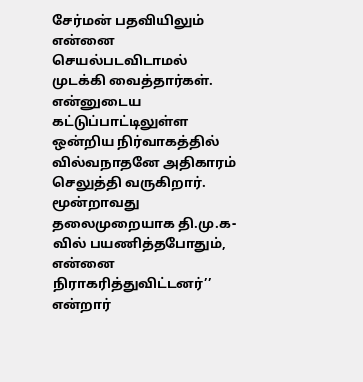சேர்மன் பதவியிலும் என்னை செயல்படவிடாமல் முடக்கி வைத்தார்கள். என்னுடைய கட்டுப்பாட்டிலுள்ள ஒன்றிய நிர்வாகத்தில் வில்வநாதனே அதிகாரம் செலுத்தி வருகிறார். மூன்றாவது தலைமுறையாக தி.மு.க-வில் பயணித்தபோதும், என்னை நிராகரித்துவிட்டனர்’’ என்றார்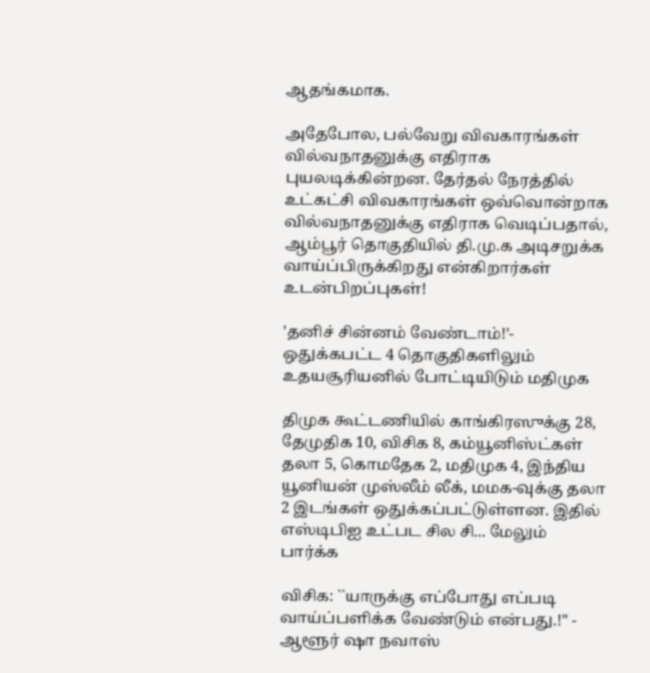ஆதங்கமாக.

அதேபோல, பல்வேறு விவகாரங்கள் வில்வநாதனுக்கு எதிராக புயலடிக்கின்றன. தேர்தல் நேரத்தில் உட்கட்சி விவகாரங்கள் ஒவ்வொன்றாக வில்வநாதனுக்கு எதிராக வெடிப்பதால், ஆம்பூர் தொகுதியில் தி.மு.க அடிசறுக்க வாய்ப்பிருக்கிறது என்கிறார்கள் உடன்பிறப்புகள்!

'தனிச் சின்னம் வேண்டாம்!'- ஒதுக்கபட்ட 4 தொகுதிகளிலும் உதயசூரியனில் போட்டியிடும் மதிமுக

திமுக கூட்டணியில் காங்கிரஸுக்கு 28, தேமுதிக 10, விசிக 8, கம்யூனிஸ்ட்கள் தலா 5, கொமதேக 2, மதிமுக 4, இந்திய யூனியன் முஸ்லீம் லீக், மமக-வுக்கு தலா 2 இடங்கள் ஒதுக்கப்பட்டுள்ளன. இதில் எஸ்டிபிஐ உட்பட சில சி... மேலும் பார்க்க

விசிக: ``யாருக்கு எப்போது எப்படி வாய்ப்பளிக்க வேண்டும் என்பது.!" - ஆளூர் ஷா நவாஸ்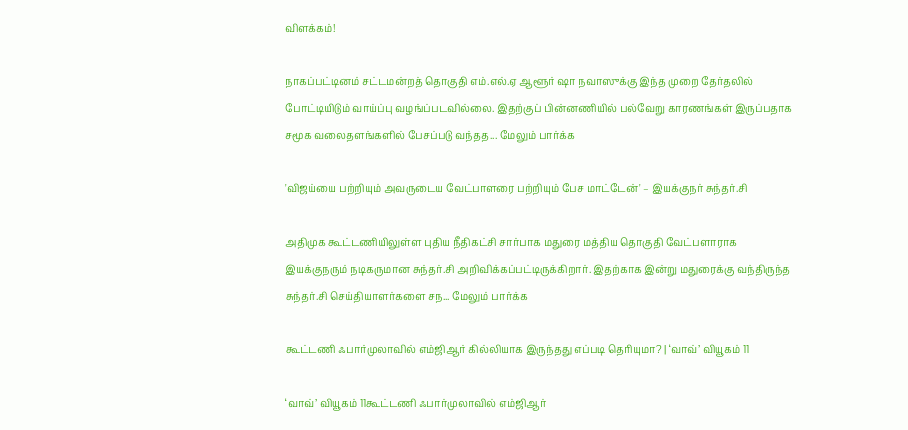விளக்கம்!

நாகப்பட்டினம் சட்டமன்றத் தொகுதி எம்.எல்.ஏ ஆளூர் ஷா நவாஸுக்கு இந்த முறை தேர்தலில் போட்டியிடும் வாய்ப்பு வழங்ப்படவில்லை. இதற்குப் பின்னணியில் பல்வேறு காரணங்கள் இருப்பதாக சமூக வலைதளங்களில் பேசப்படு வந்தத... மேலும் பார்க்க

'விஜய்யை பற்றியும் அவருடைய வேட்பாளரை பற்றியும் பேச மாட்டேன்' – இயக்குநர் சுந்தர்.சி

அதிமுக கூட்டணியிலுள்ள புதிய நீதிகட்சி சார்பாக மதுரை மத்திய தொகுதி வேட்பளாராக இயக்குநரும் நடிகருமான சுந்தர்.சி அறிவிக்கப்பட்டிருக்கிறார். இதற்காக இன்று மதுரைக்கு வந்திருந்த சுந்தர்.சி செய்தியாளர்களை சந... மேலும் பார்க்க

கூட்டணி ஃபார்முலாவில் எம்ஜிஆர் கில்லியாக இருந்தது எப்படி தெரியுமா? | ‘வாவ்’ வியூகம் 11

‘வாவ்’ வியூகம் 11கூட்டணி ஃபார்முலாவில் எம்ஜிஆர்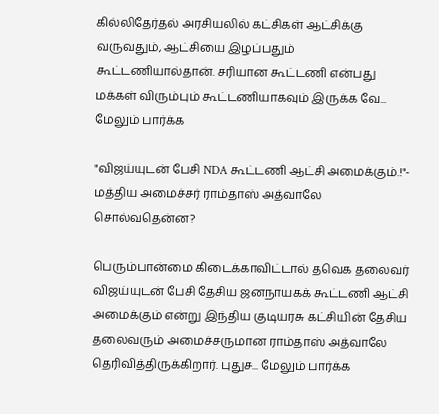கில்லிதேர்தல் அரசியலில் கட்சிகள் ஆட்சிக்கு வருவதும், ஆட்சியை இழப்பதும் கூட்டணியால்தான். சரியான கூட்டணி என்பது மக்கள் விரும்பும் கூட்டணியாகவும் இருக்க வே... மேலும் பார்க்க

"விஜய்யுடன் பேசி NDA கூட்டணி ஆட்சி அமைக்கும்.!"- மத்திய அமைச்சர் ராம்தாஸ் அத்வாலே சொல்வதென்ன?

பெரும்பான்மை கிடைக்காவிட்டால் தவெக தலைவர் விஜய்யுடன் பேசி தேசிய ஜனநாயகக் கூட்டணி ஆட்சி அமைக்கும் என்று இந்திய குடியரசு கட்சியின் தேசிய தலைவரும் அமைச்சருமான ராம்தாஸ் அத்வாலே தெரிவித்திருக்கிறார். புதுச... மேலும் பார்க்க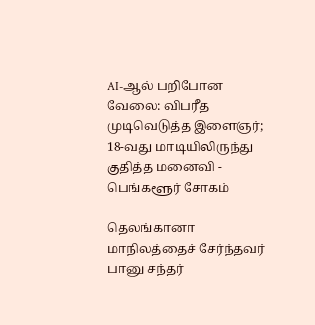AI-ஆல் பறிபோன வேலை: விபரீத முடிவெடுத்த இளைஞர்; 18-வது மாடியிலிருந்து குதித்த மனைவி - பெங்களூர் சோகம்

தெலங்கானா மாநிலத்தைச் சேர்ந்தவர் பானு சந்தர்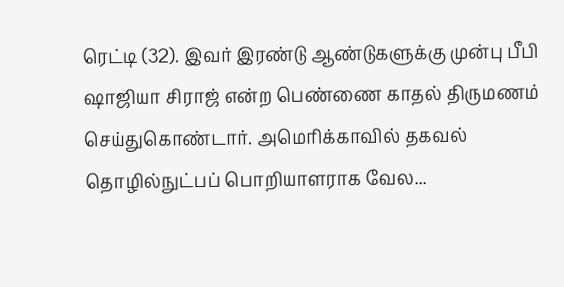ரெட்டி (32). இவர் இரண்டு ஆண்டுகளுக்கு முன்பு பீபி ஷாஜியா சிராஜ் என்ற பெண்ணை காதல் திருமணம் செய்துகொண்டார். அமெரிக்காவில் தகவல் தொழில்நுட்பப் பொறியாளராக வேல...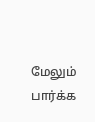மேலும் பார்க்க